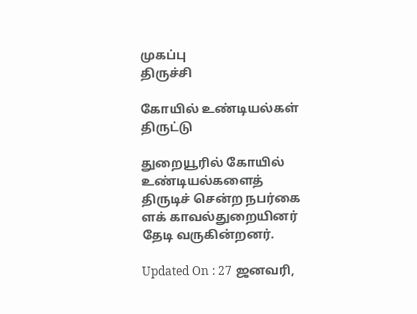முகப்பு
திருச்சி

கோயில் உண்டியல்கள் திருட்டு

துறையூரில் கோயில் உண்டியல்களைத் திருடிச் சென்ற நபர்கை ளக் காவல்துறையினர் தேடி வருகின்றனர்.

Updated On : 27 ஜனவரி,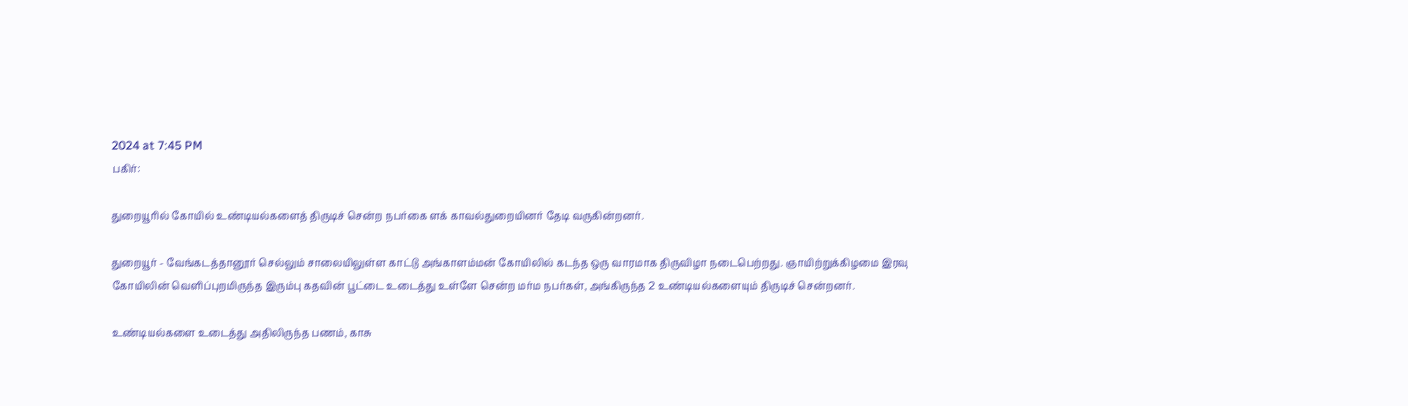2024 at 7:45 PM
பகிர்:

துறையூரில் கோயில் உண்டியல்களைத் திருடிச் சென்ற நபர்கை ளக் காவல்துறையினர் தேடி வருகின்றனர்.

துறையூர் - வேங்கடத்தானூர் செல்லும் சாலையிலுள்ள காட்டு அங்காளம்மன் கோயிலில் கடந்த ஒரு வாரமாக திருவிழா நடைபெற்றது. ஞாயிற்றுக்கிழமை இரவு கோயிலின் வெளிப்புறமிருந்த இரும்பு கதவின் பூட்டை உடைத்து உள்ளே சென்ற மர்ம நபர்கள், அங்கிருந்த 2 உண்டியல்களையும் திருடிச் சென்றனர்.

உண்டியல்களை உடைத்து அதிலிருந்த பணம், காசு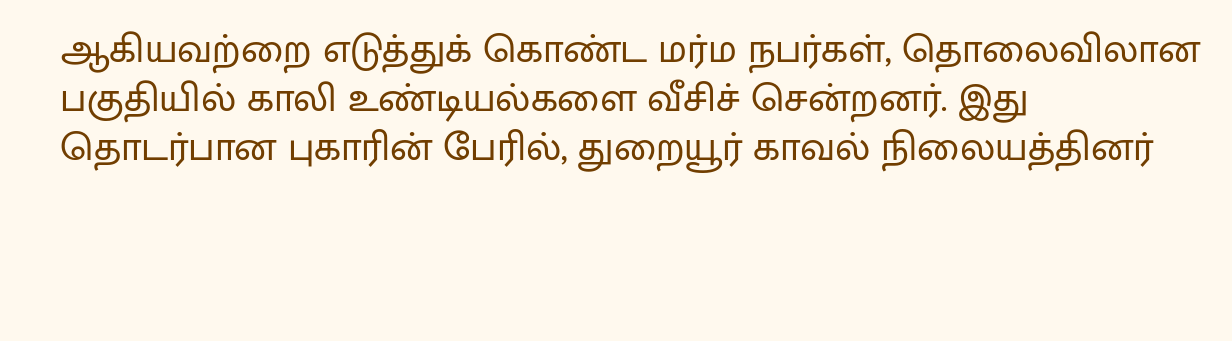ஆகியவற்றை எடுத்துக் கொண்ட மர்ம நபர்கள், தொலைவிலான பகுதியில் காலி உண்டியல்களை வீசிச் சென்றனர். இது தொடர்பான புகாரின் பேரில், துறையூர் காவல் நிலையத்தினர்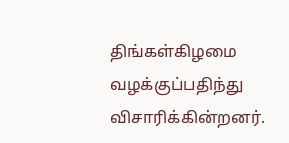திங்கள்கிழமை வழக்குப்பதிந்து விசாரிக்கின்றனர்.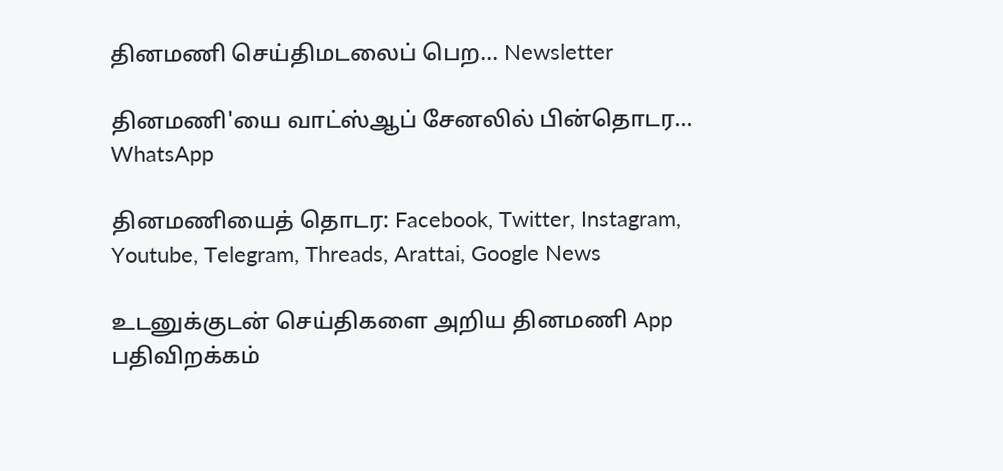தினமணி செய்திமடலைப் பெற... Newsletter

தினமணி'யை வாட்ஸ்ஆப் சேனலில் பின்தொடர... WhatsApp

தினமணியைத் தொடர: Facebook, Twitter, Instagram, Youtube, Telegram, Threads, Arattai, Google News

உடனுக்குடன் செய்திகளை அறிய தினமணி App பதிவிறக்கம்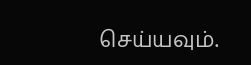செய்யவும்.